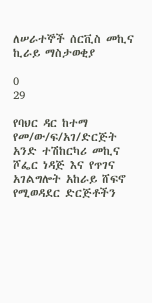ለሠራተኞች ሰርቪስ መኪና ኪራይ ማስታወቂያ

0
29

የባህር ዳር ከተማ የመ/ው/ፍ/አገ/ድርጅት አንድ ተሽከርካሪ መኪና ሾፌር ነዳጅ እና የጥገና አገልግሎት አከራይ ሸፍኖ የሚወዳደር ድርጅቶችን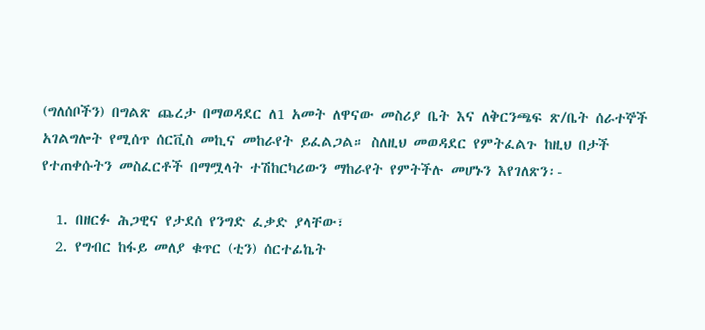(ግለሰቦችን) በግልጽ ጨረታ በማወዳደር ለ1 አመት ለዋናው መስሪያ ቤት እና ለቅርንጫፍ ጽ/ቤት ሰራተኞች አገልግሎት የሚሰጥ ሰርቪስ መኪና መከራየት ይፈልጋል። ስለዚህ መወዳደር የምትፈልጉ ከዚህ በታች የተጠቀሱትን መስፈርቶች በማሟላት ተሽከርካሪውን ማከራየት የምትችሉ መሆኑን እየገለጽን፡-

  1. በዘርፉ ሕጋዊና የታደሰ የንግድ ፈቃድ ያላቸው፣
  2. የግብር ከፋይ መለያ ቁጥር (ቲን) ሰርተፊኬት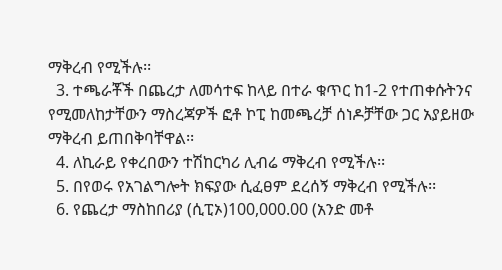ማቅረብ የሚችሉ፡፡
  3. ተጫራቾች በጨረታ ለመሳተፍ ከላይ በተራ ቁጥር ከ1-2 የተጠቀሱትንና የሚመለከታቸውን ማስረጃዎች ፎቶ ኮፒ ከመጫረቻ ሰነዶቻቸው ጋር አያይዘው ማቅረብ ይጠበቅባቸዋል፡፡
  4. ለኪራይ የቀረበውን ተሽከርካሪ ሊብሬ ማቅረብ የሚችሉ፡፡
  5. በየወሩ የአገልግሎት ክፍያው ሲፈፀም ደረሰኝ ማቅረብ የሚችሉ፡፡
  6. የጨረታ ማስከበሪያ (ሲፒኦ)100,000.00 (አንድ መቶ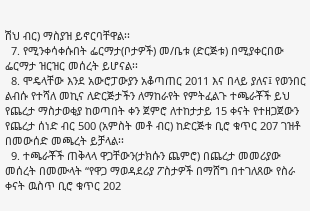ሽህ ብር) ማስያዝ ይኖርባቸዋል፡፡
  7. የሚንቀሳቀሱበት ፌርማታ(ቦታዎች) መ/ቤቱ (ድርጅቱ) በሚያቀርበው ፌርማታ ዝርዝር መሰረት ይሆናል፡፡
  8. ሞዴላቸው እንደ አውሮፓውያን አቆጣጠር 2011 እና በላይ ያለና፤ የወንበር ልብሱ የተሻለ መኪና ለድርጅታችን ለማከራየት የምትፈልጉ ተጫራቾች ይህ የጨረታ ማስታወቂያ ከወጣበት ቀን ጀምሮ ለተከታታይ 15 ቀናት የተዘጋጀውን የጨረታ ሰነድ ብር 500 (አምስት መቶ ብር) ከድርጅቱ ቢሮ ቁጥር 207 ገዝቶ በመውሰድ መጫረት ይቻላል፡፡
  9. ተጫራቾች ጠቅላላ ዋጋቸውን(ታክሱን ጨምሮ) በጨረታ መመሪያው መሰረት በመሙላት “የዋጋ ማወዳደሪያ ፖስታዎች በማሸግ በተገለጸው የስራ ቀናት ዉስጥ ቢሮ ቁጥር 202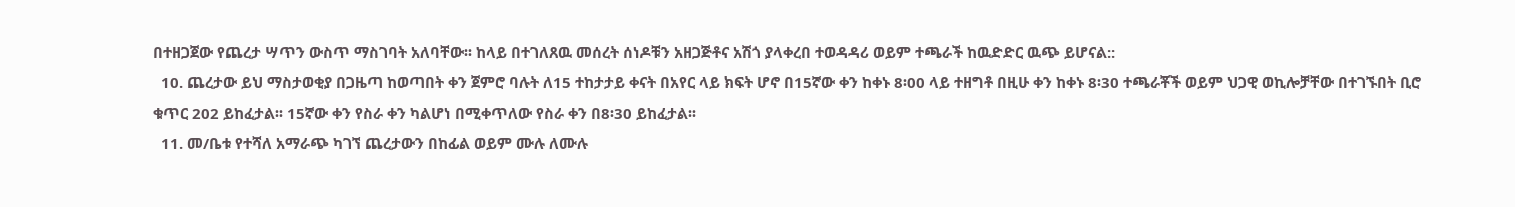በተዘጋጀው የጨረታ ሣጥን ውስጥ ማስገባት አለባቸው፡፡ ከላይ በተገለጸዉ መሰረት ሰነዶቹን አዘጋጅቶና አሽጎ ያላቀረበ ተወዳዳሪ ወይም ተጫራች ከዉድድር ዉጭ ይሆናል::
  10. ጨረታው ይህ ማስታወቂያ በጋዜጣ ከወጣበት ቀን ጀምሮ ባሉት ለ15 ተከታታይ ቀናት በአየር ላይ ክፍት ሆኖ በ15ኛው ቀን ከቀኑ 8፡00 ላይ ተዘግቶ በዚሁ ቀን ከቀኑ 8፡30 ተጫራቾች ወይም ህጋዊ ወኪሎቻቸው በተገኙበት ቢሮ ቁጥር 202 ይከፈታል፡፡ 15ኛው ቀን የስራ ቀን ካልሆነ በሚቀጥለው የስራ ቀን በ8፡30 ይከፈታል፡፡
  11. መ/ቤቱ የተሻለ አማራጭ ካገኘ ጨረታውን በከፊል ወይም ሙሉ ለሙሉ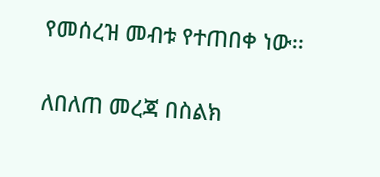የመሰረዝ መብቱ የተጠበቀ ነው፡፡

ለበለጠ መረጃ በስልክ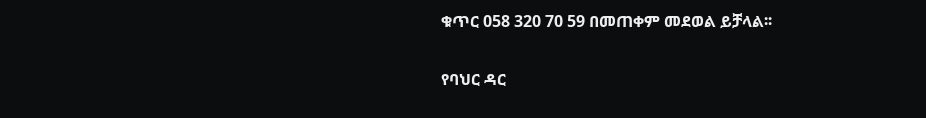ቁጥር 058 320 70 59 በመጠቀም መደወል ይቻላል፡፡

የባህር ዳር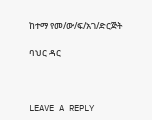ከተማ የመ/ው/ፍ/አገ/ድርጅት

ባህር ዳር



LEAVE A REPLY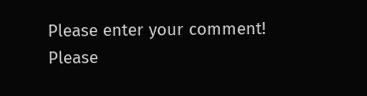Please enter your comment!
Please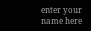enter your name here